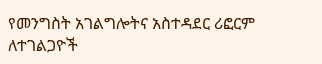የመንግስት አገልግሎትና አስተዳደር ሪፎርም ለተገልጋዮች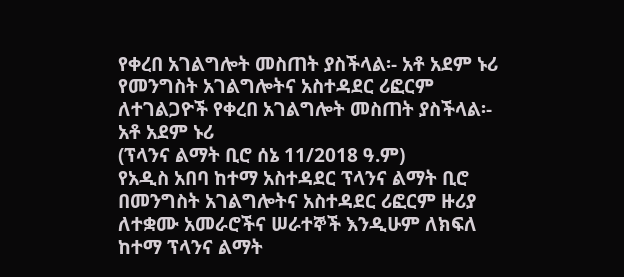የቀረበ አገልግሎት መስጠት ያስችላል፡- አቶ አደም ኑሪ
የመንግስት አገልግሎትና አስተዳደር ሪፎርም ለተገልጋዮች የቀረበ አገልግሎት መስጠት ያስችላል፡- አቶ አደም ኑሪ
(ፕላንና ልማት ቢሮ ሰኔ 11/2018 ዓ.ም)
የአዲስ አበባ ከተማ አስተዳደር ፕላንና ልማት ቢሮ በመንግስት አገልግሎትና አስተዳደር ሪፎርም ዙሪያ ለተቋሙ አመራሮችና ሠራተኞች እንዲሁም ለክፍለ ከተማ ፕላንና ልማት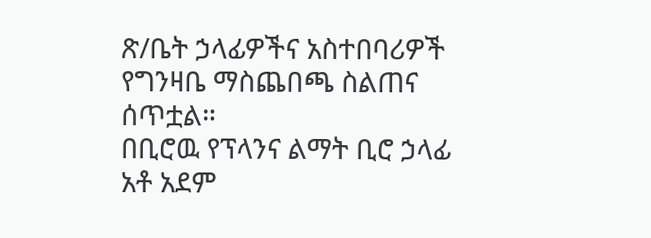ጽ/ቤት ኃላፊዎችና አስተበባሪዎች የግንዛቤ ማስጨበጫ ስልጠና ሰጥቷል።
በቢሮዉ የፕላንና ልማት ቢሮ ኃላፊ አቶ አደም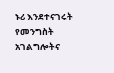ኑሪ እንደተናገሩት የመንግስት አገልግሎትና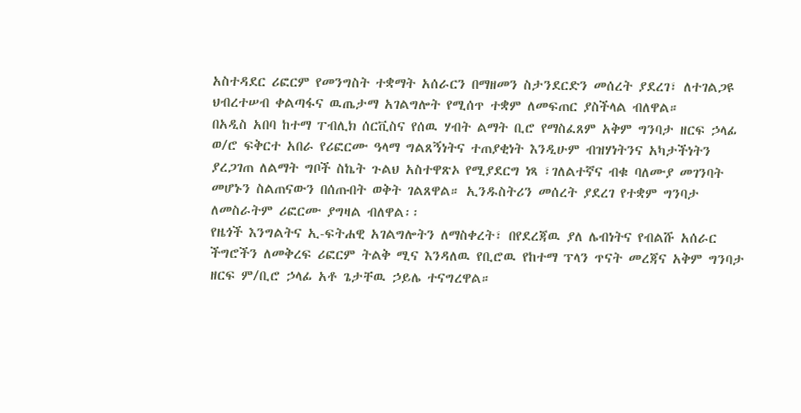አስተዳደር ሪፎርም የመንግስት ተቋማት አሰራርን በማዘመን ስታንደርድን መሰረት ያደረገ፣ ለተገልጋዩ ህብረተሠብ ቀልጣፋና ዉጤታማ አገልግሎት የሚሰጥ ተቋም ለመፍጠር ያስችላል ብለዋል።
በአዲስ አበባ ከተማ ፐብሊክ ሰርቪስና የሰዉ ሃብት ልማት ቢሮ የማስፈጸም አቅም ግንባታ ዘርፍ ኃላፊ ወ/ሮ ፍቅርተ አበራ የሪፎርሙ ዓላማ ግልጸኝነትና ተጠያቂነት እንዲሁም ብዝሃነትንና አካታችነትን ያረጋገጠ ለልማት ግቦች ስኬት ጉልህ አስተዋጽኦ የሚያደርግ ነጻ ፣ገለልተኛና ብቁ ባለሙያ መገንባት መሆኑን ስልጠናውን በሰጡበት ወቅት ገልጸዋል። ኢንዱስትሪን መሰረት ያደረገ የተቋም ግንባታ ለመስራትም ሪፎርሙ ያግዛል ብለዋል፡፡
የዜጎች እንግልትና ኢ-ፍትሐዊ አገልግሎትን ለማስቀረት፣ በየደረጃዉ ያለ ሌብነትና የብልሹ አሰራር ችግሮችን ለመቅረፍ ሪፎርም ትልቅ ሚና እንዳለዉ የቢሮዉ የከተማ ፕላን ጥናት መረጃና አቅም ግንባታ ዘርፍ ም/ቢሮ ኃላፊ አቶ ጌታቸዉ ኃይሌ ተናግረዋል።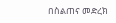በስልጠና መድረክ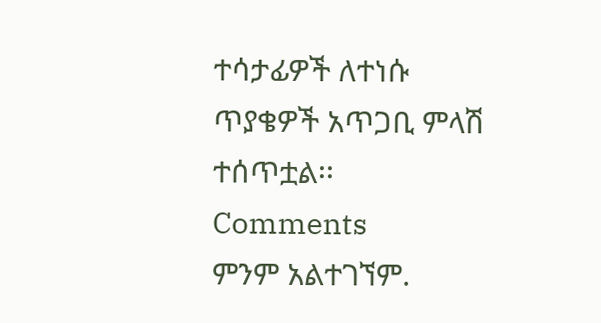ተሳታፊዎች ለተነሱ ጥያቄዎች አጥጋቢ ምላሽ ተሰጥቷል፡፡
Comments
ምንም አልተገኘም.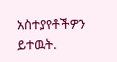አስተያየቶችዎን ይተዉት.